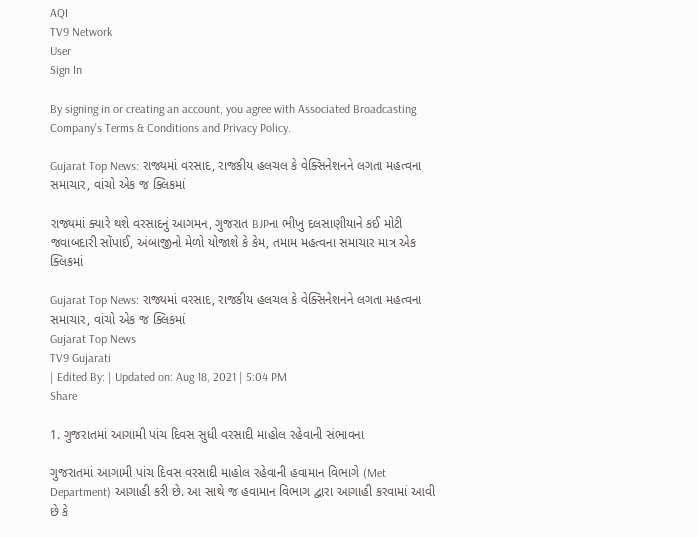AQI
TV9 Network
User
Sign In

By signing in or creating an account, you agree with Associated Broadcasting Company's Terms & Conditions and Privacy Policy.

Gujarat Top News: રાજ્યમાં વરસાદ, રાજકીય હલચલ કે વેક્સિનેશનને લગતા મહત્વના સમાચાર, વાંચો એક જ ક્લિકમાં

રાજ્યમાં ક્યારે થશે વરસાદનું આગમન, ગુજરાત BJPના ભીખુ દલસાણીયાને કઈ મોટી જવાબદારી સોંપાઈ, અંબાજીનો મેળો યોજાશે કે કેમ, તમામ મહત્વના સમાચાર માત્ર એક ક્લિકમાં

Gujarat Top News: રાજ્યમાં વરસાદ, રાજકીય હલચલ કે વેક્સિનેશનને લગતા મહત્વના સમાચાર, વાંચો એક જ ક્લિકમાં
Gujarat Top News
TV9 Gujarati
| Edited By: | Updated on: Aug 18, 2021 | 5:04 PM
Share

1. ગુજરાતમાં આગામી પાંચ દિવસ સુધી વરસાદી માહોલ રહેવાની સંભાવના

ગુજરાતમાં આગામી પાંચ દિવસ વરસાદી માહોલ રહેવાની હવામાન વિભાગે (Met Department) આગાહી કરી છે. આ સાથે જ હવામાન વિભાગ દ્વારા આગાહી કરવામાં આવી છે કે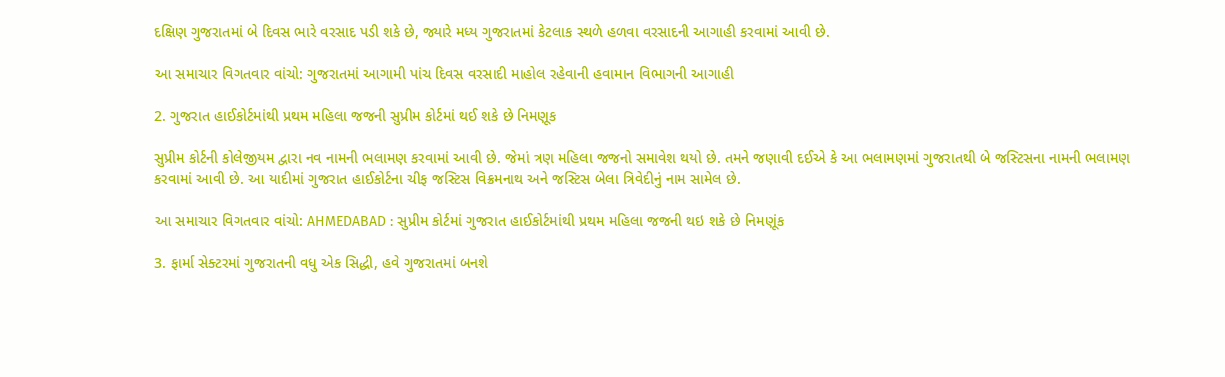દક્ષિણ ગુજરાતમાં બે દિવસ ભારે વરસાદ પડી શકે છે, જ્યારે મધ્ય ગુજરાતમાં કેટલાક સ્થળે હળવા વરસાદની આગાહી કરવામાં આવી છે.

આ સમાચાર વિગતવાર વાંચો: ગુજરાતમાં આગામી પાંચ દિવસ વરસાદી માહોલ રહેવાની હવામાન વિભાગની આગાહી

2. ગુજરાત હાઈકોર્ટમાંથી પ્રથમ મહિલા જજની સુપ્રીમ કોર્ટમાં થઈ શકે છે નિમણૂક

સુપ્રીમ કોર્ટની કોલેજીયમ દ્વારા નવ નામની ભલામણ કરવામાં આવી છે. જેમાં ત્રણ મહિલા જજનો સમાવેશ થયો છે. તમને જણાવી દઈએ કે આ ભલામણમાં ગુજરાતથી બે જસ્ટિસના નામની ભલામણ કરવામાં આવી છે. આ યાદીમાં ગુજરાત હાઈકોર્ટના ચીફ જસ્ટિસ વિક્રમનાથ અને જસ્ટિસ બેલા ત્રિવેદીનું નામ સામેલ છે.

આ સમાચાર વિગતવાર વાંચો: AHMEDABAD : સુપ્રીમ કોર્ટમાં ગુજરાત હાઈકોર્ટમાંથી પ્રથમ મહિલા જજની થઇ શકે છે નિમણૂંક

3. ફાર્મા સેક્ટરમાં ગુજરાતની વધુ એક સિદ્ધી, હવે ગુજરાતમાં બનશે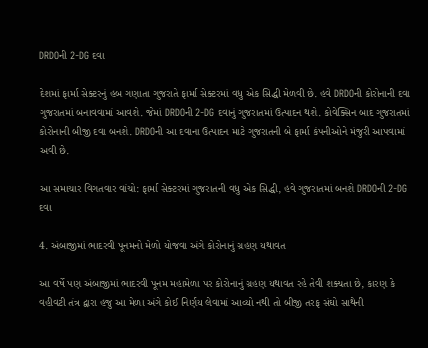DRDOની 2-DG દવા

દેશમાં ફાર્મા સેક્ટરનું હબ ગણાતા ગુજરાતે ફાર્મા સેક્ટરમાં વધુ એક સિદ્ધી મેળવી છે. હવે DRDOની કોરોનાની દવા ગુજરાતમાં બનાવવામાં આવશે. જેમાં DRDOની 2-DG દવાનું ગુજરાતમાં ઉત્પાદન થશે. કોવેક્સિન બાદ ગુજરાતમાં કોરોનાની બીજી દવા બનશે. DRDOની આ દવાના ઉત્પાદન માટે ગુજરાતની બે ફાર્મા કંપનીઓને મંજુરી આપવામાં અવી છે.

આ સમાચાર વિગતવાર વાંચો: ફાર્મા સેક્ટરમાં ગુજરાતની વધુ એક સિદ્ધી, હવે ગુજરાતમાં બનશે DRDOની 2-DG દવા

4. અંબાજીમાં ભાદરવી પૂનમનો મેળો યોજવા અંગે કોરોનાનું ગ્રહણ યથાવત

આ વર્ષે પણ અંબાજીમાં ભાદરવી પૂનમ મહામેળા પર કોરોનાનું ગ્રહણ યથાવત રહે તેવી શક્યતા છે, કારણ કે વહીવટી તંત્ર દ્વારા હજુ આ મેળા અંગે કોઈ નિર્ણય લેવામાં આવ્યો નથી તો બીજી તરફ સંઘો સાથેની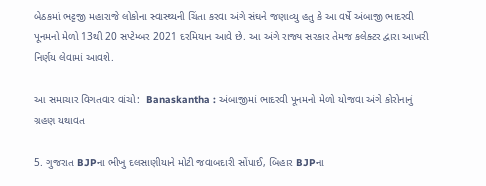બેઠકમાં ભટ્ટજી મહારાજે લોકોના સ્વાસ્થ્યની ચિંતા કરવા અંગે સંઘને જણાવ્યુ હતુ કે આ વર્ષે અંબાજી ભાદરવી પૂનમનો મેળો 13થી 20 સપ્ટેમ્બર 2021 દરમિયાન આવે છે. આ અંગે રાજ્ય સરકાર તેમજ કલેક્ટર દ્વારા આખરી નિર્ણય લેવામાં આવશે.

આ સમાચાર વિગતવાર વાંચો:  Banaskantha : અંબાજીમાં ભાદરવી પૂનમનો મેળો યોજવા અંગે કોરોનાનું ગ્રહણ યથાવત

5. ગુજરાત BJPના ભીખુ દલસાણીયાને મોટી જવાબદારી સોંપાઈ, બિહાર BJPના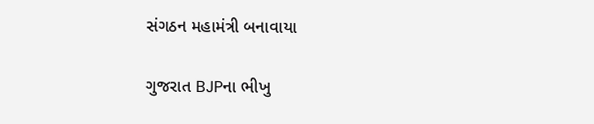સંગઠન મહામંત્રી બનાવાયા

ગુજરાત BJPના ભીખુ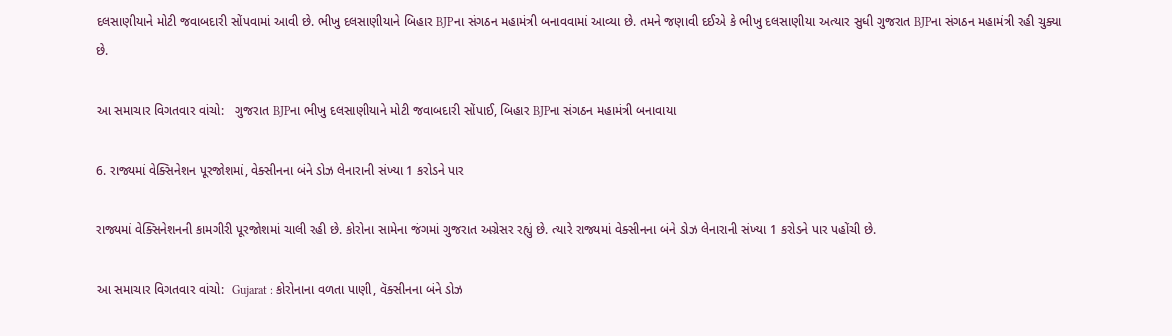દલસાણીયાને મોટી જવાબદારી સોંપવામાં આવી છે. ભીખુ દલસાણીયાને બિહાર BJPના સંગઠન મહામંત્રી બનાવવામાં આવ્યા છે. તમને જણાવી દઈએ કે ભીખુ દલસાણીયા અત્યાર સુધી ગુજરાત BJPના સંગઠન મહામંત્રી રહી ચુક્યા છે.

આ સમાચાર વિગતવાર વાંચો:   ગુજરાત BJPના ભીખુ દલસાણીયાને મોટી જવાબદારી સોંપાઈ, બિહાર BJPના સંગઠન મહામંત્રી બનાવાયા

6. રાજ્યમાં વેક્સિનેશન પૂરજોશમાં, વેક્સીનના બંને ડોઝ લેનારાની સંખ્યા 1 કરોડને પાર

રાજ્યમાં વેક્સિનેશનની કામગીરી પૂરજોશમાં ચાલી રહી છે. કોરોના સામેના જંગમાં ગુજરાત અગ્રેસર રહ્યું છે. ત્યારે રાજ્યમાં વેક્સીનના બંને ડોઝ લેનારાની સંખ્યા 1 કરોડને પાર પહોંચી છે.

આ સમાચાર વિગતવાર વાંચો:  Gujarat : કોરોનાના વળતા પાણી, વૅક્સીનના બંને ડોઝ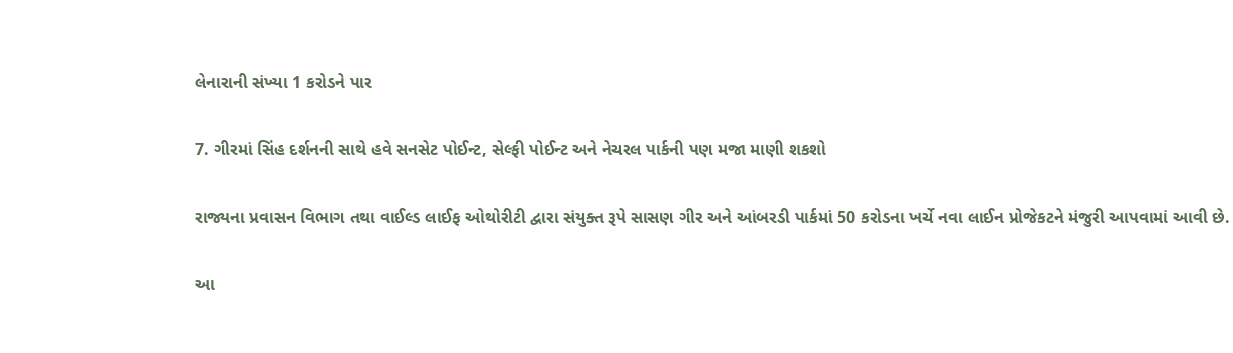લેનારાની સંખ્યા 1 કરોડને પાર

7. ગીરમાં સિંહ દર્શનની સાથે હવે સનસેટ પોઈન્ટ, સેલ્ફી પોઈન્ટ અને નેચરલ પાર્કની પણ મજા માણી શકશો

રાજ્યના પ્રવાસન વિભાગ તથા વાઈલ્ડ લાઈફ ઓથોરીટી દ્વારા સંયુક્ત રૂપે સાસણ ગીર અને આંબરડી પાર્કમાં 50 કરોડના ખર્ચે નવા લાઈન પ્રોજેકટને મંજુરી આપવામાં આવી છે.

આ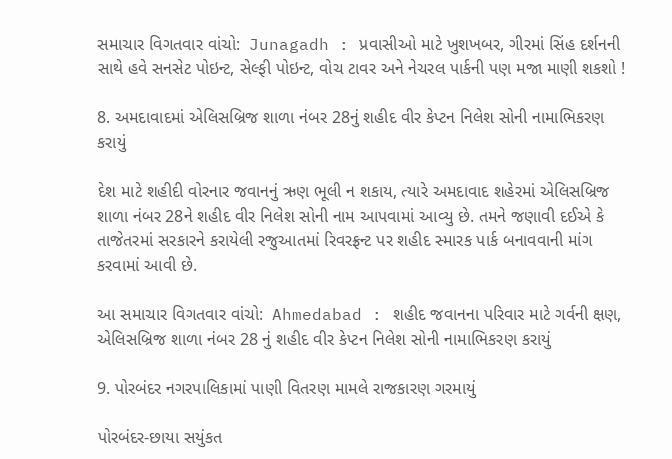સમાચાર વિગતવાર વાંચો:  Junagadh : પ્રવાસીઓ માટે ખુશખબર, ગીરમાં સિંહ દર્શનની સાથે હવે સનસેટ પોઇન્ટ, સેલ્ફી પોઇન્ટ, વોચ ટાવર અને નેચરલ પાર્કની પણ મજા માણી શકશો !

8. અમદાવાદમાં એલિસબ્રિજ શાળા નંબર 28નું શહીદ વીર કેપ્ટન નિલેશ સોની નામાભિકરણ કરાયું

દેશ માટે શહીદી વોરનાર જવાનનું ઋણ ભૂલી ન શકાય, ત્યારે અમદાવાદ શહેરમાં એલિસબ્રિજ શાળા નંબર 28ને શહીદ વીર નિલેશ સોની નામ આપવામાં આવ્યુ છે. તમને જણાવી દઈએ કે તાજેતરમાં સરકારને કરાયેલી રજુઆતમાં રિવરફ્રન્ટ પર શહીદ સ્મારક પાર્ક બનાવવાની માંગ કરવામાં આવી છે.

આ સમાચાર વિગતવાર વાંચો:  Ahmedabad : શહીદ જવાનના પરિવાર માટે ગર્વની ક્ષણ, એલિસબ્રિજ શાળા નંબર 28 નું શહીદ વીર કેપ્ટન નિલેશ સોની નામાભિકરણ કરાયું

9. પોરબંદર નગરપાલિકામાં પાણી વિતરણ મામલે રાજકારણ ગરમાયું

પોરબંદર-છાયા સયુંકત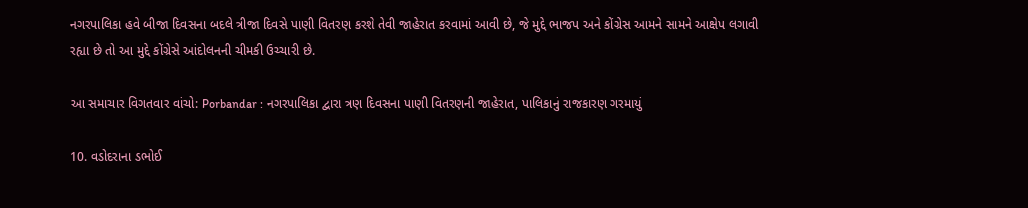નગરપાલિકા હવે બીજા દિવસના બદલે ત્રીજા દિવસે પાણી વિતરણ કરશે તેવી જાહેરાત કરવામાં આવી છે, જે મુદ્દે ભાજપ અને કોંગ્રેસ આમને સામને આક્ષેપ લગાવી રહ્યા છે તો આ મુદ્દે કોંગ્રેસે આંદોલનની ચીમકી ઉચ્ચારી છે.

આ સમાચાર વિગતવાર વાંચો: Porbandar : નગરપાલિકા દ્વારા ત્રણ દિવસના પાણી વિતરણની જાહેરાત, પાલિકાનું રાજકારણ ગરમાયું

10. વડોદરાના ડભોઈ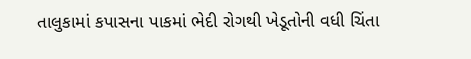તાલુકામાં કપાસના પાકમાં ભેદી રોગથી ખેડૂતોની વધી ચિંતા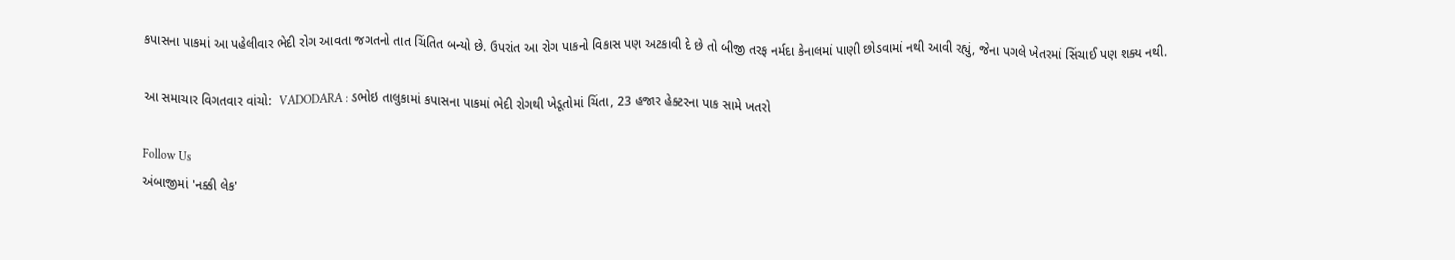કપાસના પાકમાં આ પહેલીવાર ભેદી રોગ આવતા જગતનો તાત ચિંતિત બન્યો છે. ઉપરાંત આ રોગ પાકનો વિકાસ પણ અટકાવી દે છે તો બીજી તરફ નર્મદા કેનાલમાં પાણી છોડવામાં નથી આવી રહ્યું, જેના પગલે ખેતરમાં સિંચાઈ પણ શક્ય નથી.

આ સમાચાર વિગતવાર વાંચો:  VADODARA : ડભોઇ તાલુકામાં કપાસના પાકમાં ભેદી રોગથી ખેડૂતોમાં ચિંતા, 23 હજાર હેક્ટરના પાક સામે ખતરો

Follow Us
અંબાજીમાં 'નક્કી લેક'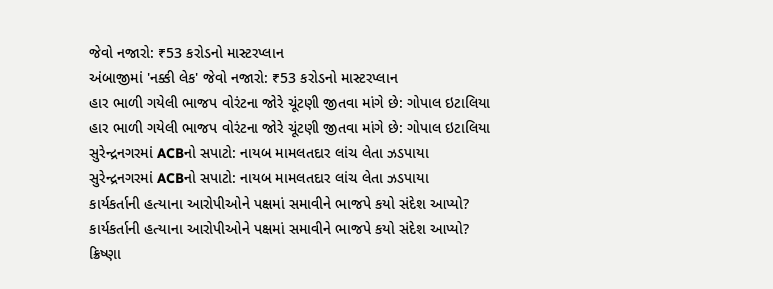જેવો નજારો: ₹53 કરોડનો માસ્ટરપ્લાન
અંબાજીમાં 'નક્કી લેક' જેવો નજારો: ₹53 કરોડનો માસ્ટરપ્લાન
હાર ભાળી ગયેલી ભાજપ વોરંટના જોરે ચૂંટણી જીતવા માંગે છે: ગોપાલ ઇટાલિયા
હાર ભાળી ગયેલી ભાજપ વોરંટના જોરે ચૂંટણી જીતવા માંગે છે: ગોપાલ ઇટાલિયા
સુરેન્દ્રનગરમાં ACBનો સપાટો: નાયબ મામલતદાર લાંચ લેતા ઝડપાયા
સુરેન્દ્રનગરમાં ACBનો સપાટો: નાયબ મામલતદાર લાંચ લેતા ઝડપાયા
કાર્યકર્તાની હત્યાના આરોપીઓને પક્ષમાં સમાવીને ભાજપે કયો સંદેશ આપ્યો?
કાર્યકર્તાની હત્યાના આરોપીઓને પક્ષમાં સમાવીને ભાજપે કયો સંદેશ આપ્યો?
ક્રિષ્ણા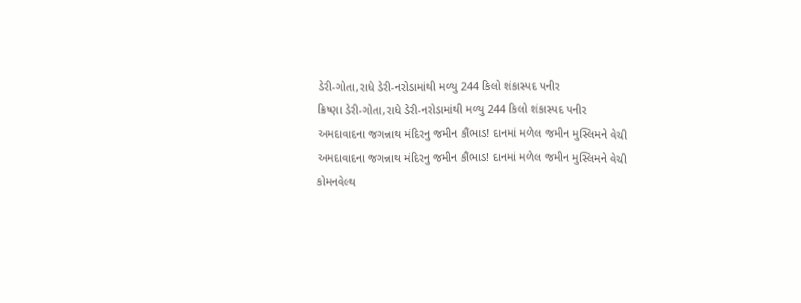ડેરી-ગોતા,રાધે ડેરી-નરોડામાંથી મળ્યુ 244 કિલો શંકાસ્પદ પનીર
ક્રિષ્ણા ડેરી-ગોતા,રાધે ડેરી-નરોડામાંથી મળ્યુ 244 કિલો શંકાસ્પદ પનીર
અમદાવાદના જગન્નાથ મંદિરનુ જમીન કૌંભાડ! દાનમાં મળેલ જમીન મુસ્લિમને વેચી
અમદાવાદના જગન્નાથ મંદિરનુ જમીન કૌંભાડ! દાનમાં મળેલ જમીન મુસ્લિમને વેચી
કોમનવેલ્થ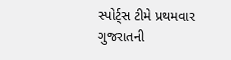સ્પોર્ટ્સ ટીમે પ્રથમવાર ગુજરાતની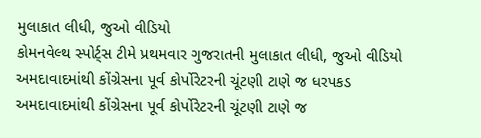મુલાકાત લીધી, જુઓ વીડિયો
કોમનવેલ્થ સ્પોર્ટ્સ ટીમે પ્રથમવાર ગુજરાતની મુલાકાત લીધી, જુઓ વીડિયો
અમદાવાદમાંથી કોંગ્રેસના પૂર્વ કોર્પોરેટરની ચૂંટણી ટાણે જ ધરપકડ
અમદાવાદમાંથી કોંગ્રેસના પૂર્વ કોર્પોરેટરની ચૂંટણી ટાણે જ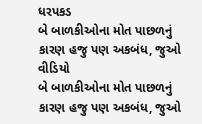ધરપકડ
બે બાળકીઓના મોત પાછળનું કારણ હજુ પણ અકબંધ, જુઓ વીડિયો
બે બાળકીઓના મોત પાછળનું કારણ હજુ પણ અકબંધ, જુઓ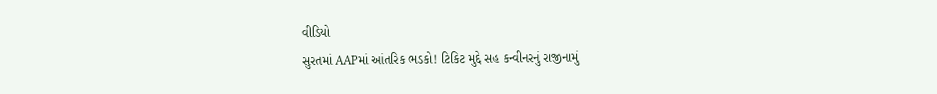વીડિયો
સુરતમાં AAPમાં આંતરિક ભડકો! ટિકિટ મુદ્દે સહ કન્વીનરનું રાજીનામું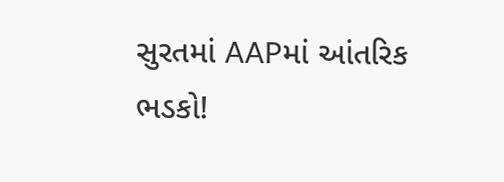સુરતમાં AAPમાં આંતરિક ભડકો!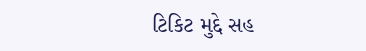ટિકિટ મુદ્દે સહ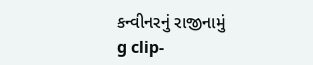કન્વીનરનું રાજીનામું
g clip-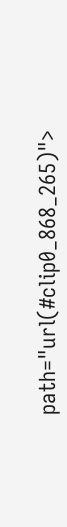path="url(#clip0_868_265)">